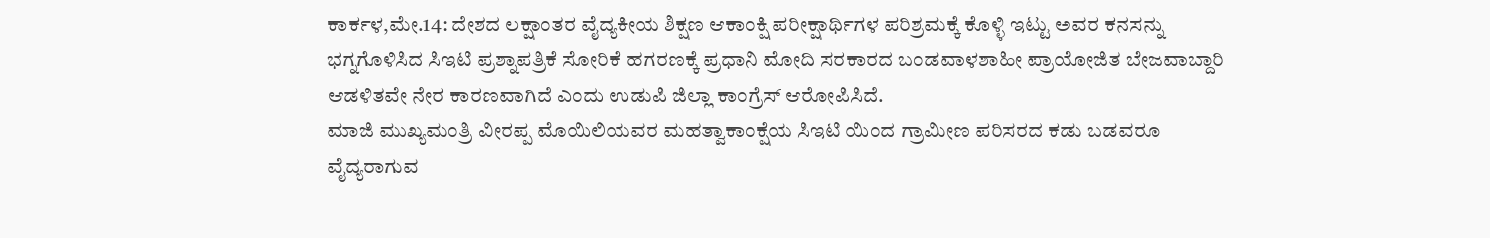ಕಾರ್ಕಳ,ಮೇ.14: ದೇಶದ ಲಕ್ಷಾಂತರ ವೈದ್ಯಕೀಯ ಶಿಕ್ಷಣ ಆಕಾಂಕ್ಷಿ ಪರೀಕ್ಷಾರ್ಥಿಗಳ ಪರಿಶ್ರಮಕ್ಕೆ ಕೊಳ್ಳಿ ಇಟ್ಟು ಅವರ ಕನಸನ್ನು ಭಗ್ನಗೊಳಿಸಿದ ಸಿಇಟಿ ಪ್ರಶ್ನಾಪತ್ರಿಕೆ ಸೋರಿಕೆ ಹಗರಣಕ್ಕೆ ಪ್ರಧಾನಿ ಮೋದಿ ಸರಕಾರದ ಬಂಡವಾಳಶಾಹೀ ಪ್ರಾಯೋಜಿತ ಬೇಜವಾಬ್ದಾರಿ ಆಡಳಿತವೇ ನೇರ ಕಾರಣವಾಗಿದೆ ಎಂದು ಉಡುಪಿ ಜಿಲ್ಲಾ ಕಾಂಗ್ರೆಸ್ ಆರೋಪಿಸಿದೆ.
ಮಾಜಿ ಮುಖ್ಯಮಂತ್ರಿ ವೀರಪ್ಪ ಮೊಯಿಲಿಯವರ ಮಹತ್ವಾಕಾಂಕ್ಷೆಯ ಸಿಇಟಿ ಯಿಂದ ಗ್ರಾಮೀಣ ಪರಿಸರದ ಕಡು ಬಡವರೂ ವೈದ್ಯರಾಗುವ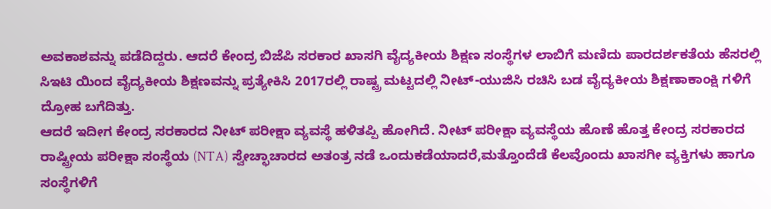ಅವಕಾಶವನ್ನು ಪಡೆದಿದ್ದರು. ಆದರೆ ಕೇಂದ್ರ ಬಿಜೆಪಿ ಸರಕಾರ ಖಾಸಗಿ ವೈದ್ಯಕೀಯ ಶಿಕ್ಷಣ ಸಂಸ್ಥೆಗಳ ಲಾಬಿಗೆ ಮಣಿದು ಪಾರದರ್ಶಕತೆಯ ಹೆಸರಲ್ಲಿ ಸಿಇಟಿ ಯಿಂದ ವೈದ್ಯಕೀಯ ಶಿಕ್ಷಣವನ್ನು ಪ್ರತ್ಯೇಕಿಸಿ 2017ರಲ್ಲಿ ರಾಷ್ಟ್ರ ಮಟ್ಟದಲ್ಲಿ ನೀಟ್-ಯುಜಿಸಿ ರಚಿಸಿ ಬಡ ವೈದ್ಯಕೀಯ ಶಿಕ್ಷಣಾಕಾಂಕ್ಷಿ ಗಳಿಗೆ ದ್ರೋಹ ಬಗೆದಿತ್ತು.
ಆದರೆ ಇದೀಗ ಕೇಂದ್ರ ಸರಕಾರದ ನೀಟ್ ಪರೀಕ್ಷಾ ವ್ಯವಸ್ಥೆ ಹಳಿತಪ್ಪಿ ಹೋಗಿದೆ. ನೀಟ್ ಪರೀಕ್ಷಾ ವ್ಯವಸ್ಥೆಯ ಹೊಣೆ ಹೊತ್ತ ಕೇಂದ್ರ ಸರಕಾರದ ರಾಷ್ಟ್ರೀಯ ಪರೀಕ್ಷಾ ಸಂಸ್ಥೆಯ (NTA) ಸ್ವೇಚ್ಛಾಚಾರದ ಅತಂತ್ರ ನಡೆ ಒಂದುಕಡೆಯಾದರೆ,ಮತ್ತೊಂದೆಡೆ ಕೆಲವೊಂದು ಖಾಸಗೀ ವ್ಯಕ್ತಿಗಳು ಹಾಗೂ ಸಂಸ್ಥೆಗಳಿಗೆ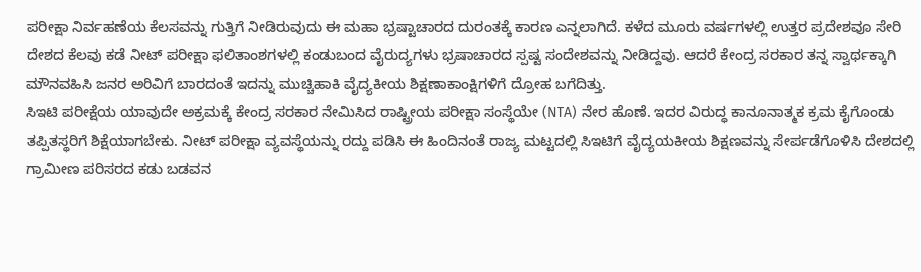ಪರೀಕ್ಷಾ ನಿರ್ವಹಣೆಯ ಕೆಲಸವನ್ನು ಗುತ್ತಿಗೆ ನೀಡಿರುವುದು ಈ ಮಹಾ ಭ್ರಷ್ಟಾಚಾರದ ದುರಂತಕ್ಕೆ ಕಾರಣ ಎನ್ನಲಾಗಿದೆ. ಕಳೆದ ಮೂರು ವರ್ಷಗಳಲ್ಲಿ ಉತ್ತರ ಪ್ರದೇಶವೂ ಸೇರಿ ದೇಶದ ಕೆಲವು ಕಡೆ ನೀಟ್ ಪರೀಕ್ಷಾ ಫಲಿತಾಂಶಗಳಲ್ಲಿ ಕಂಡುಬಂದ ವೈರುದ್ಯಗಳು ಭ್ರಷಾಚಾರದ ಸ್ಪಷ್ಟ ಸಂದೇಶವನ್ನು ನೀಡಿದ್ದವು. ಆದರೆ ಕೇಂದ್ರ ಸರಕಾರ ತನ್ನ ಸ್ವಾರ್ಥಕ್ಕಾಗಿ ಮೌನವಹಿಸಿ ಜನರ ಅರಿವಿಗೆ ಬಾರದಂತೆ ಇದನ್ನು ಮುಚ್ಚಿಹಾಕಿ ವೈದ್ಯಕೀಯ ಶಿಕ್ಷಣಾಕಾಂಕ್ಷಿಗಳಿಗೆ ದ್ರೋಹ ಬಗೆದಿತ್ತು.
ಸಿಇಟಿ ಪರೀಕ್ಷೆಯ ಯಾವುದೇ ಅಕ್ರಮಕ್ಕೆ ಕೇಂದ್ರ ಸರಕಾರ ನೇಮಿಸಿದ ರಾಷ್ಟ್ರೀಯ ಪರೀಕ್ಷಾ ಸಂಸ್ಥೆಯೇ (NTA) ನೇರ ಹೊಣೆ. ಇದರ ವಿರುದ್ಧ ಕಾನೂನಾತ್ಮಕ ಕ್ರಮ ಕೈಗೊಂಡು ತಪ್ಪಿತಸ್ಥರಿಗೆ ಶಿಕ್ಷೆಯಾಗಬೇಕು. ನೀಟ್ ಪರೀಕ್ಷಾ ವ್ಯವಸ್ಥೆಯನ್ನು ರದ್ದು ಪಡಿಸಿ ಈ ಹಿಂದಿನಂತೆ ರಾಜ್ಯ ಮಟ್ಟದಲ್ಲಿ ಸಿಇಟಿಗೆ ವೈದ್ಯಯಕೀಯ ಶಿಕ್ಷಣವನ್ನು ಸೇರ್ಪಡೆಗೊಳಿಸಿ ದೇಶದಲ್ಲಿ ಗ್ರಾಮೀಣ ಪರಿಸರದ ಕಡು ಬಡವನ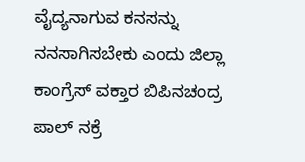ವೈದ್ಯನಾಗುವ ಕನಸನ್ನು ನನಸಾಗಿಸಬೇಕು ಎಂದು ಜಿಲ್ಲಾ ಕಾಂಗ್ರೆಸ್ ವಕ್ತಾರ ಬಿಪಿನಚಂದ್ರ ಪಾಲ್ ನಕ್ರೆ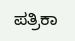ಪತ್ರಿಕಾ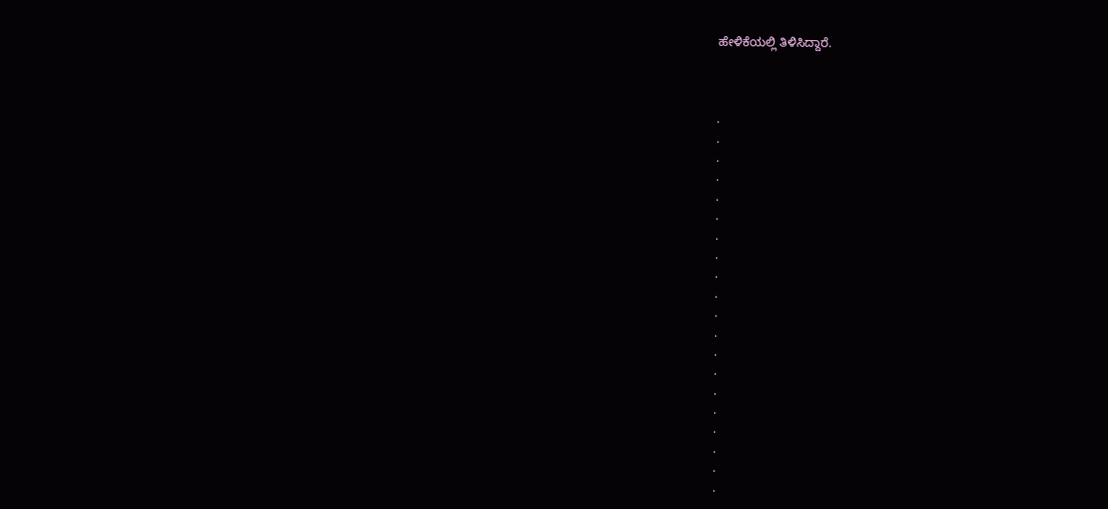ಹೇಳಿಕೆಯಲ್ಲಿ ತಿಳಿಸಿದ್ದಾರೆ.



.
.
.
.
.
.
.
.
.
.
.
.
.
.
.
.
.
.
.
.